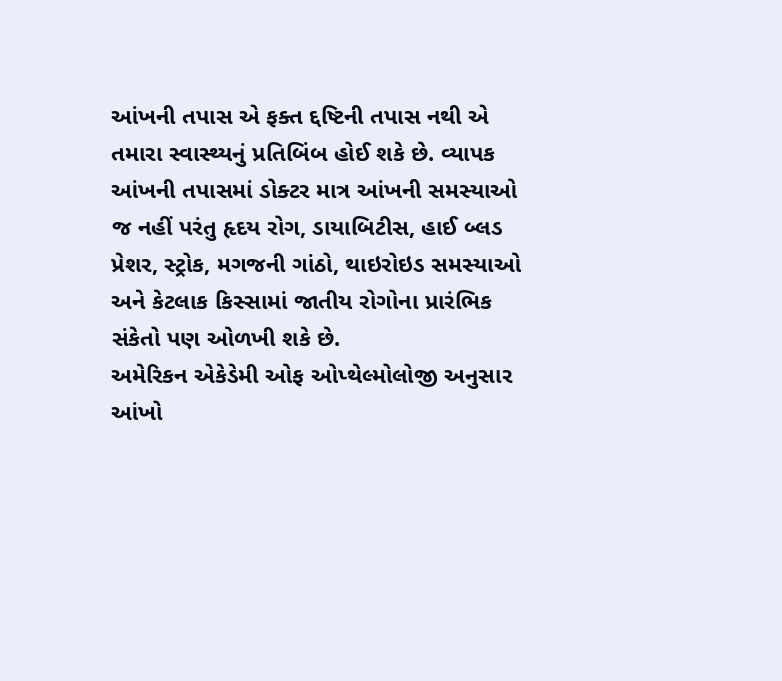આંખની તપાસ એ ફક્ત દ્દષ્ટિની તપાસ નથી એ તમારા સ્વાસ્થ્યનું પ્રતિબિંબ હોઈ શકે છે. વ્યાપક આંખની તપાસમાં ડોક્ટર માત્ર આંખની સમસ્યાઓ જ નહીં પરંતુ હૃદય રોગ, ડાયાબિટીસ, હાઈ બ્લડ પ્રેશર, સ્ટ્રોક, મગજની ગાંઠો, થાઇરોઇડ સમસ્યાઓ અને કેટલાક કિસ્સામાં જાતીય રોગોના પ્રારંભિક સંકેતો પણ ઓળખી શકે છે.
અમેરિકન એકેડેમી ઓફ ઓપ્થેલ્મોલોજી અનુસાર આંખો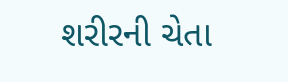શરીરની ચેતા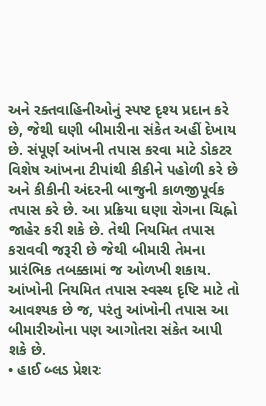અને રક્તવાહિનીઓનું સ્પષ્ટ દૃશ્ય પ્રદાન કરે છે, જેથી ઘણી બીમારીના સંકેત અહીં દેખાય છે. સંપૂર્ણ આંખની તપાસ કરવા માટે ડોકટર વિશેષ આંખના ટીપાંથી કીકીને પહોળી કરે છે અને કીકીની અંદરની બાજુની કાળજીપૂર્વક તપાસ કરે છે. આ પ્રક્રિયા ઘણા રોગના ચિહ્નો જાહેર કરી શકે છે. તેથી નિયમિત તપાસ કરાવવી જરૂરી છે જેથી બીમારી તેમના પ્રારંભિક તબક્કામાં જ ઓળખી શકાય.
આંખોની નિયમિત તપાસ સ્વસ્થ દૃષ્ટિ માટે તો આવશ્યક છે જ, પરંતુ આંખોની તપાસ આ બીમારીઓના પણ આગોતરા સંકેત આપી શકે છે.
• હાઈ બ્લડ પ્રેશરઃ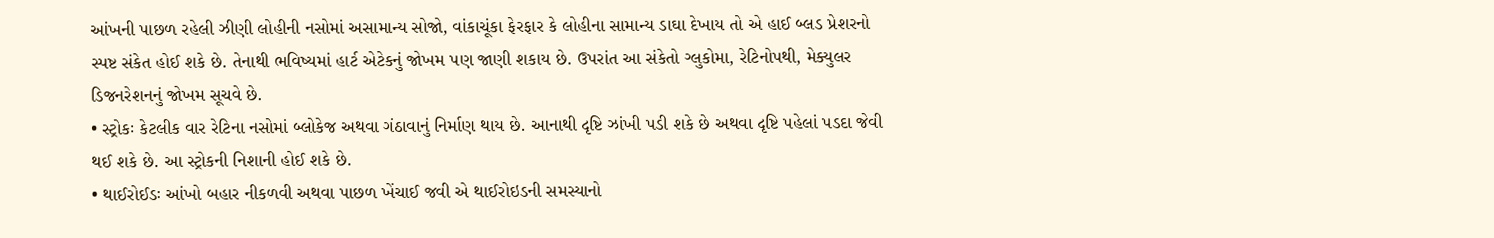આંખની પાછળ રહેલી ઝીણી લોહીની નસોમાં અસામાન્ય સોજો, વાંકાચૂંકા ફેરફાર કે લોહીના સામાન્ય ડાઘા દેખાય તો એ હાઈ બ્લડ પ્રેશરનો સ્પષ્ટ સંકેત હોઈ શકે છે. તેનાથી ભવિષ્યમાં હાર્ટ એટેકનું જોખમ પણ જાણી શકાય છે. ઉપરાંત આ સંકેતો ગ્લુકોમા, રેટિનોપથી, મેક્યુલર ડિજનરેશનનું જોખમ સૂચવે છે.
• સ્ટ્રોકઃ કેટલીક વાર રેટિના નસોમાં બ્લોકેજ અથવા ગંઠાવાનું નિર્માણ થાય છે. આનાથી દૃષ્ટિ ઝાંખી પડી શકે છે અથવા દૃષ્ટિ પહેલાં પડદા જેવી થઈ શકે છે. આ સ્ટ્રોકની નિશાની હોઈ શકે છે.
• થાઈરોઈડઃ આંખો બહાર નીકળવી અથવા પાછળ ખેંચાઈ જવી એ થાઈરોઇડની સમસ્યાનો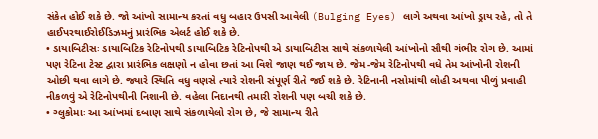સંકેત હોઈ શકે છે. જો આંખો સામાન્ય કરતાં વધુ બહાર ઉપસી આવેલી (Bulging Eyes) લાગે અથવા આંખો ડ્રાય રહે, તો તે હાઈપરથાઈરોઈડિઝમનું પ્રારંભિક એલર્ટ હોઈ શકે છે.
• ડાયાબિટીસઃ ડાયાબિટિક રેટિનોપથી ડાયાબિટિક રેટિનોપથી એ ડાયાબિટીસ સાથે સંકળાયેલી આંખોનો સૌથી ગંભીર રોગ છે. આમાં પણ રેટિના ટેસ્ટ દ્વારા પ્રારંભિક લક્ષણો ન હોવા છતાં આ વિશે જાણ થઈ જાય છે. જેમ-જેમ રેટિનોપથી વધે તેમ આંખોની રોશની ઓછી થવા લાગે છે. જ્યારે સ્થિતિ વધુ વણસે ત્યારે રોશની સંપૂર્ણ રીતે જઈ શકે છે. રેટિનાની નસોમાંથી લોહી અથવા પીળું પ્રવાહી નીકળવું એ રેટિનોપથીની નિશાની છે. વહેલા નિદાનથી તમારી રોશની પણ બચી શકે છે.
• ગ્લુકોમાઃ આ આંખમાં દબાણ સાથે સંકળાયેલો રોગ છે, જે સામાન્ય રીતે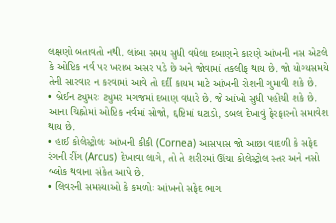લક્ષણો બતાવતો નથી. લાંબા સમય સુધી વધેલા દબાણને કારણે આંખની નસ એટલે કે ઓપ્ટિક નર્વ પર ખરાબ અસર પડે છે અને જોવામાં તકલીફ થાય છે. જો યોગ્યસમયે તેની સારવાર ન કરવામાં આવે તો દર્દી કાયમ માટે આંખની રોશની ગુમાવી શકે છે.
• બ્રેઈન ટ્યુમરઃ ટ્યુમર મગજમાં દબાણ વધારે છે. જે આંખો સુધી પહોંચી શકે છે. આના ચિહ્નોમાં ઓપ્ટિક નર્વમાં સોજો, દ્દષ્ટિમાં ઘટાડો, ડબલ દેખાવું ફેરફારનો સમાવેશ થાય છે.
• હાઈ કોલેસ્ટ્રોલઃ આંખની કીકી (Cornea) આસપાસ જો આછા વાદળી કે સફેદ રંગની રીંગ (Arcus) દેખાવા લાગે, તો તે શરીરમાં ઊંચા કોલેસ્ટ્રોલ સ્તર અને નસો બ્લોક થવાના સંકેત આપે છે.
• લિવરની સમસ્યાઓ કે કમળોઃ આંખનો સફેદ ભાગ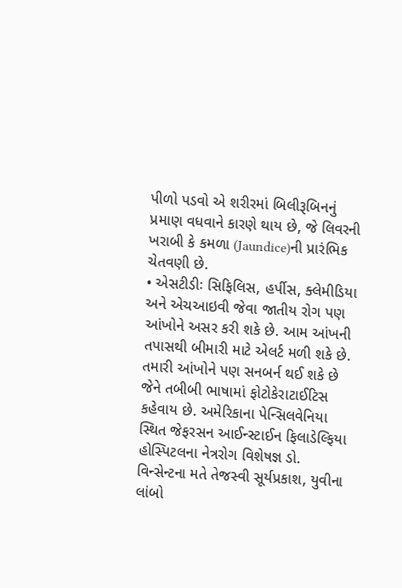પીળો પડવો એ શરીરમાં બિલીરૂબિનનું પ્રમાણ વધવાને કારણે થાય છે, જે લિવરની ખરાબી કે કમળા (Jaundice)ની પ્રારંભિક ચેતવણી છે.
• એસટીડીઃ સિફિલિસ, હર્પીસ, ક્લેમીડિયા અને એચઆઇવી જેવા જાતીય રોગ પણ આંખોને અસર કરી શકે છે. આમ આંખની તપાસથી બીમારી માટે એલર્ટ મળી શકે છે.
તમારી આંખોને પણ સનબર્ન થઈ શકે છે
જેને તબીબી ભાષામાં ફોટોકેરાટાઈટિસ કહેવાય છે. અમેરિકાના પેન્સિલવેનિયા સ્થિત જેફરસન આઈન્સ્ટાઈન ફિલાડેલ્ફિયા હોસ્પિટલના નેત્રરોગ વિશેષજ્ઞ ડો. વિન્સેન્ટના મતે તેજસ્વી સૂર્યપ્રકાશ, યુવીના લાંબો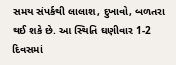સમય સંપર્કથી લાલાશ, દુખાવો, બળતરા થઈ શકે છે. આ સ્થિતિ ઘણીવાર 1-2 દિવસમાં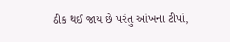ઠીક થઈ જાય છે પરંતુ આંખના ટીપાં,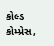કોલ્ડ કોમ્પ્રેસ,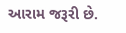આરામ જરૂરી છે.